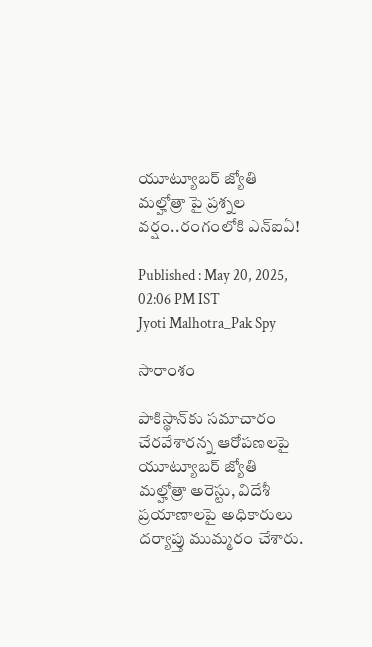యూట్యూబర్‌ జ్యోతి మల్హోత్రా పై ప్రశ్నల వర్షం..రంగంలోకి ఎన్‌ఐఏ!

Published : May 20, 2025, 02:06 PM IST
Jyoti Malhotra_Pak Spy

సారాంశం

పాకిస్థాన్‌కు సమాచారం చేరవేశారన్న ఆరోపణలపై యూట్యూబర్ జ్యోతి మల్హోత్రా అరెస్టు, విదేశీ ప్రయాణాలపై అధికారులు దర్యాప్తు ముమ్మరం చేశారు.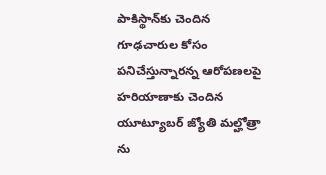పాకిస్థాన్‌కు చెందిన గూఢచారుల కోసం పనిచేస్తున్నారన్న ఆరోపణలపై హరియాణాకు చెందిన యూట్యూబర్ జ్యోతి మల్హోత్రా ను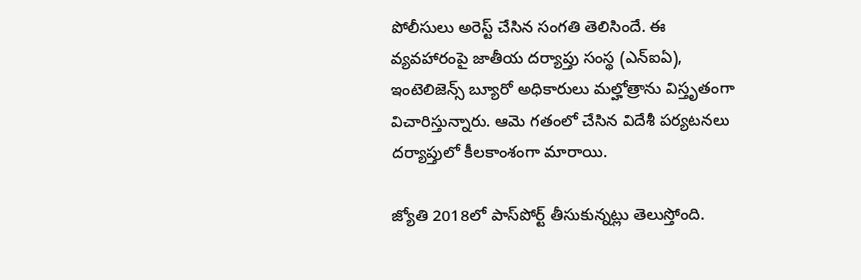పోలీసులు అరెస్ట్ చేసిన సంగతి తెలిసిందే. ఈ వ్యవహారంపై జాతీయ దర్యాప్తు సంస్థ (ఎన్‌ఐఏ), ఇంటెలిజెన్స్ బ్యూరో అధికారులు మల్హోత్రాను విస్తృతంగా విచారిస్తున్నారు. ఆమె గతంలో చేసిన విదేశీ పర్యటనలు దర్యాప్తులో కీలకాంశంగా మారాయి.

జ్యోతి 2018లో పాస్‌పోర్ట్ తీసుకున్నట్లు తెలుస్తోంది.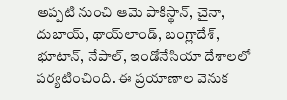అప్పటి నుంచి ఆమె పాకిస్థాన్, చైనా, దుబాయ్, థాయ్‌లాండ్, బంగ్లాదేశ్, భూటాన్, నేపాల్, ఇండోనేసియా దేశాలలో పర్యటించింది. ఈ ప్రయాణాల వెనుక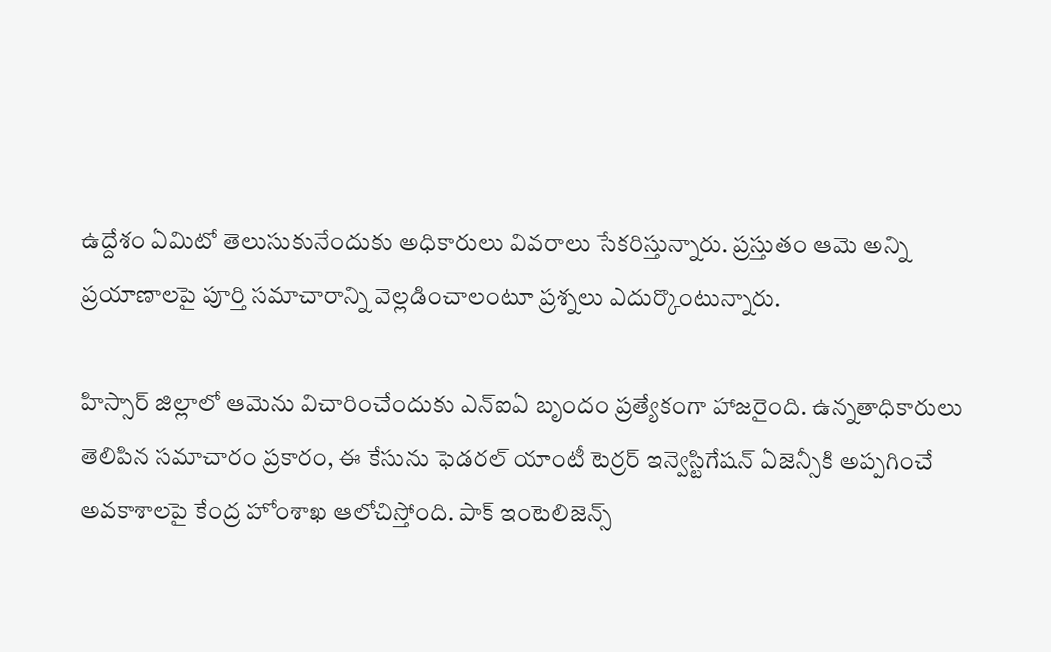ఉద్దేశం ఏమిటో తెలుసుకునేందుకు అధికారులు వివరాలు సేకరిస్తున్నారు. ప్రస్తుతం ఆమె అన్ని ప్రయాణాలపై పూర్తి సమాచారాన్ని వెల్లడించాలంటూ ప్రశ్నలు ఎదుర్కొంటున్నారు.

హిస్సార్ జిల్లాలో ఆమెను విచారించేందుకు ఎన్‌ఐఏ బృందం ప్రత్యేకంగా హాజరైంది. ఉన్నతాధికారులు తెలిపిన సమాచారం ప్రకారం, ఈ కేసును ఫెడరల్ యాంటీ టెర్రర్ ఇన్వెస్టిగేషన్ ఏజెన్సీకి అప్పగించే అవకాశాలపై కేంద్ర హోంశాఖ ఆలోచిస్తోంది. పాక్ ఇంటెలిజెన్స్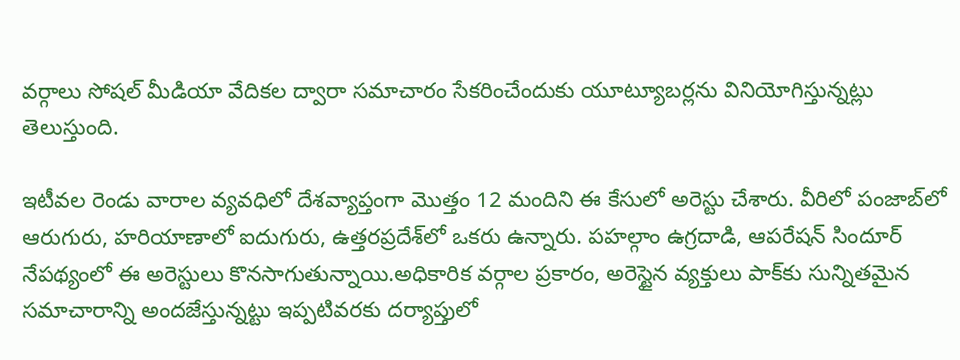వర్గాలు సోషల్ మీడియా వేదికల ద్వారా సమాచారం సేకరించేందుకు యూట్యూబర్లను వినియోగిస్తున్నట్లు తెలుస్తుంది.

ఇటీవల రెండు వారాల వ్యవధిలో దేశవ్యాప్తంగా మొత్తం 12 మందిని ఈ కేసులో అరెస్టు చేశారు. వీరిలో పంజాబ్‌లో ఆరుగురు, హరియాణాలో ఐదుగురు, ఉత్తరప్రదేశ్‌లో ఒకరు ఉన్నారు. పహల్గాం ఉగ్రదాడి, ఆపరేషన్ సిందూర్ నేపథ్యంలో ఈ అరెస్టులు కొనసాగుతున్నాయి.అధికారిక వర్గాల ప్రకారం, అరెస్టైన వ్యక్తులు పాక్‌కు సున్నితమైన సమాచారాన్ని అందజేస్తున్నట్టు ఇప్పటివరకు దర్యాప్తులో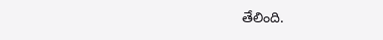తేలింది.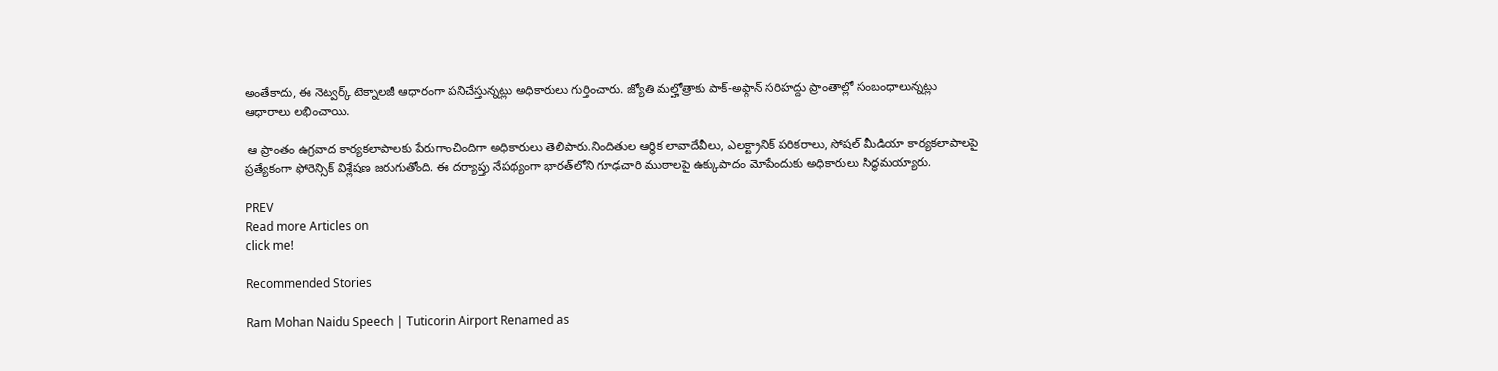అంతేకాదు, ఈ నెట్వర్క్ టెక్నాలజీ ఆధారంగా పనిచేస్తున్నట్లు అధికారులు గుర్తించారు. జ్యోతి మల్హోత్రాకు పాక్-అఫ్గాన్ సరిహద్దు ప్రాంతాల్లో సంబంధాలున్నట్లు ఆధారాలు లభించాయి.

 ఆ ప్రాంతం ఉగ్రవాద కార్యకలాపాలకు పేరుగాంచిందిగా అధికారులు తెలిపారు.నిందితుల ఆర్థిక లావాదేవీలు, ఎలక్ట్రానిక్ పరికరాలు, సోషల్ మీడియా కార్యకలాపాలపై ప్రత్యేకంగా ఫోరెన్సిక్ విశ్లేషణ జరుగుతోంది. ఈ దర్యాప్తు నేపథ్యంగా భారత్‌లోని గూఢచారి ముఠాలపై ఉక్కుపాదం మోపేందుకు అధికారులు సిద్ధమయ్యారు.

PREV
Read more Articles on
click me!

Recommended Stories

Ram Mohan Naidu Speech | Tuticorin Airport Renamed as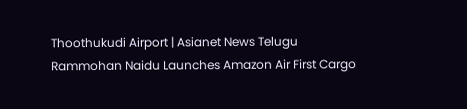Thoothukudi Airport | Asianet News Telugu
Rammohan Naidu Launches Amazon Air First Cargo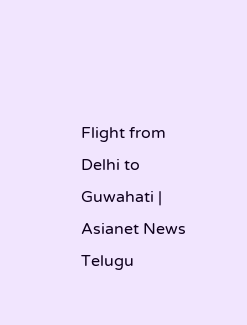Flight from Delhi to Guwahati | Asianet News Telugu